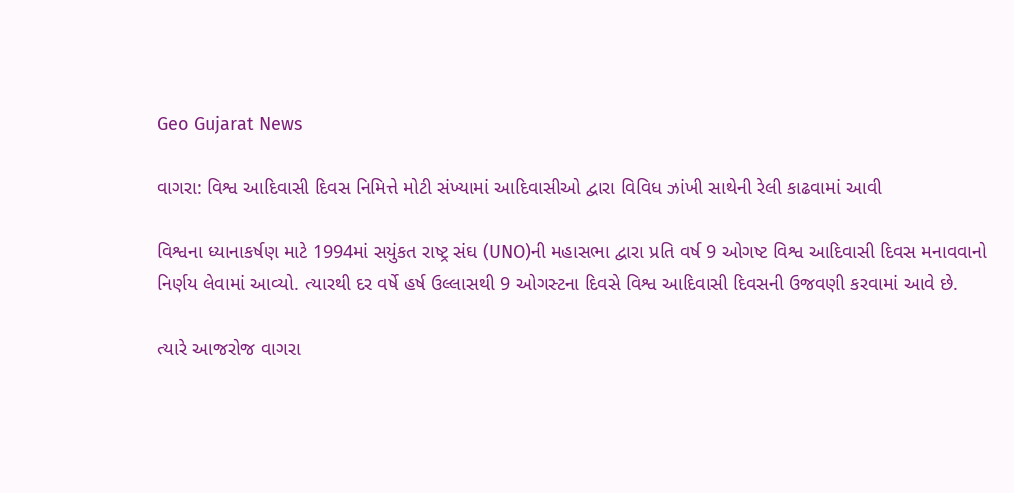Geo Gujarat News

વાગરા: વિશ્વ આદિવાસી દિવસ નિમિત્તે મોટી સંખ્યામાં આદિવાસીઓ દ્વારા વિવિધ ઝાંખી સાથેની રેલી કાઢવામાં આવી

વિશ્વના ધ્યાનાકર્ષણ માટે 1994માં સયુંકત રાષ્ટ્ર સંઘ (UNO)ની મહાસભા દ્વારા પ્રતિ વર્ષ 9 ઓગષ્ટ વિશ્વ આદિવાસી દિવસ મનાવવાનો નિર્ણય લેવામાં આવ્યો. ત્યારથી દર વર્ષે હર્ષ ઉલ્લાસથી 9 ઓગસ્ટના દિવસે વિશ્વ આદિવાસી દિવસની ઉજવણી કરવામાં આવે છે.

ત્યારે આજરોજ વાગરા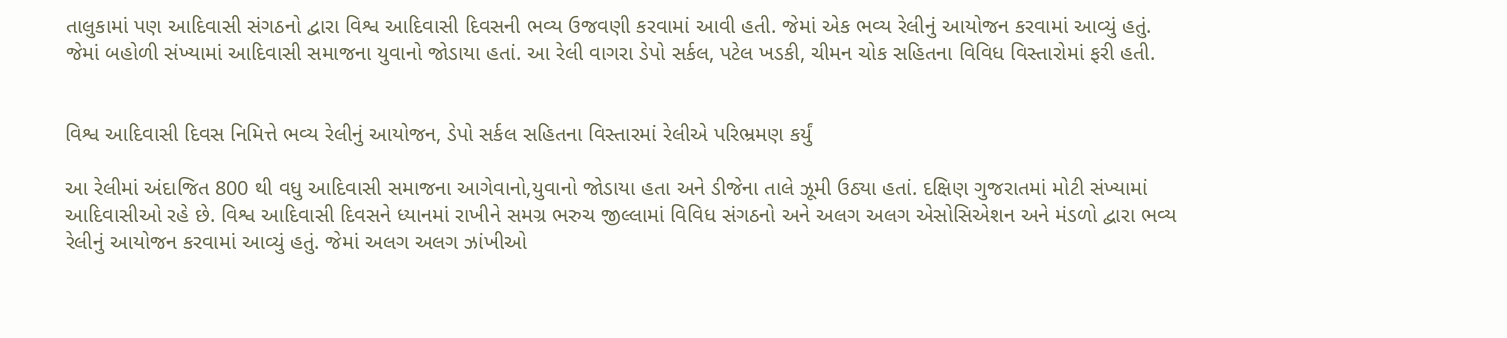તાલુકામાં પણ આદિવાસી સંગઠનો દ્વારા વિશ્વ આદિવાસી દિવસની ભવ્ય ઉજવણી કરવામાં આવી હતી. જેમાં એક ભવ્ય રેલીનું આયોજન કરવામાં આવ્યું હતું. જેમાં બહોળી સંખ્યામાં આદિવાસી સમાજના યુવાનો જોડાયા હતાં. આ રેલી વાગરા ડેપો સર્કલ, પટેલ ખડકી, ચીમન ચોક સહિતના વિવિધ વિસ્તારોમાં ફરી હતી.


વિશ્વ આદિવાસી દિવસ નિમિત્તે ભવ્ય રેલીનું આયોજન, ડેપો સર્કલ સહિતના વિસ્તારમાં રેલીએ પરિભ્રમણ કર્યું

આ રેલીમાં અંદાજિત 800 થી વધુ આદિવાસી સમાજના આગેવાનો,યુવાનો જોડાયા હતા અને ડીજેના તાલે ઝૂમી ઉઠ્યા હતાં. દક્ષિણ ગુજરાતમાં મોટી સંખ્યામાં આદિવાસીઓ રહે છે. વિશ્વ આદિવાસી દિવસને ધ્યાનમાં રાખીને સમગ્ર ભરુચ જીલ્લામાં વિવિધ સંગઠનો અને અલગ અલગ એસોસિએશન અને મંડળો દ્વારા ભવ્ય રેલીનું આયોજન કરવામાં આવ્યું હતું. જેમાં અલગ અલગ ઝાંખીઓ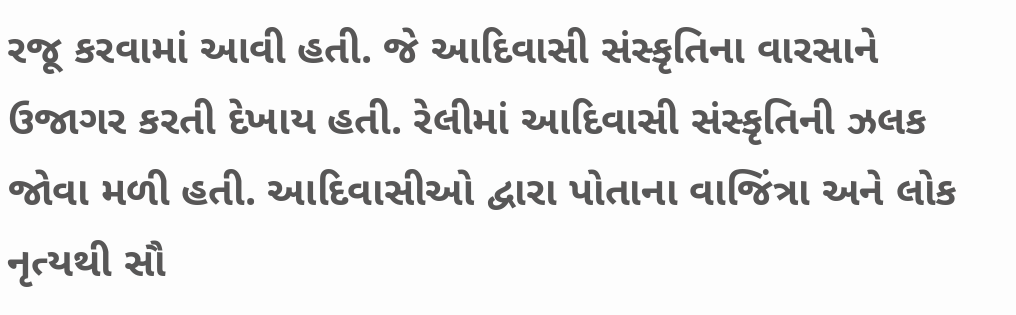રજૂ કરવામાં આવી હતી. જે આદિવાસી સંસ્કૃતિના વારસાને ઉજાગર કરતી દેખાય હતી. રેલીમાં આદિવાસી સંસ્કૃતિની ઝલક જોવા મળી હતી. આદિવાસીઓ દ્વારા પોતાના વાજિંત્રા અને લોક નૃત્યથી સૌ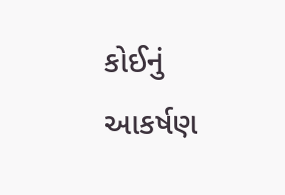કોઈનું આકર્ષણ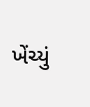ખેંચ્યું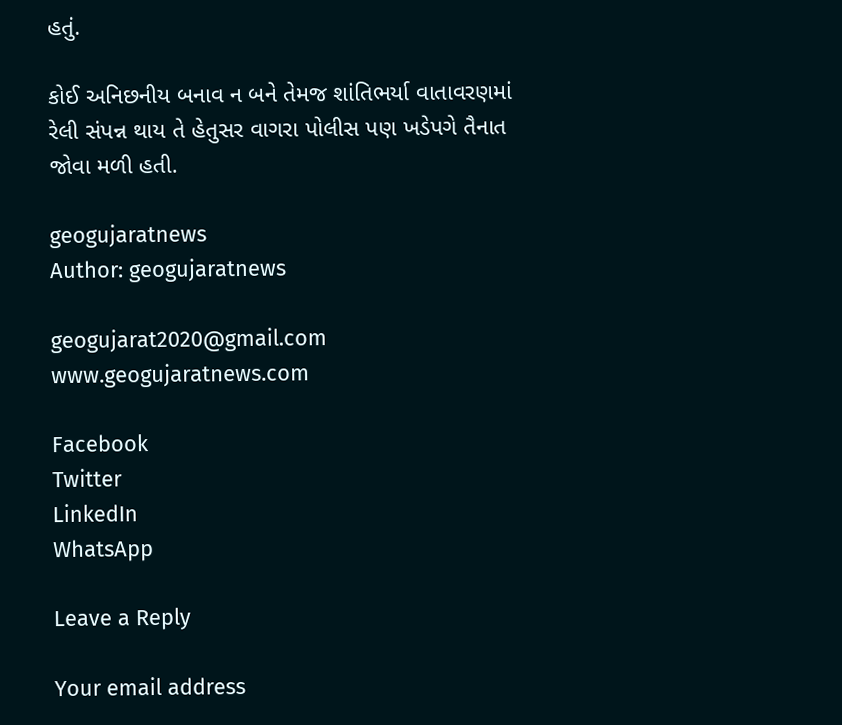હતું.

કોઈ અનિછનીય બનાવ ન બને તેમજ શાંતિભર્યા વાતાવરણમાં રેલી સંપન્ન થાય તે હેતુસર વાગરા પોલીસ પણ ખડેપગે તૈનાત જોવા મળી હતી.

geogujaratnews
Author: geogujaratnews

geogujarat2020@gmail.com www.geogujaratnews.com

Facebook
Twitter
LinkedIn
WhatsApp

Leave a Reply

Your email address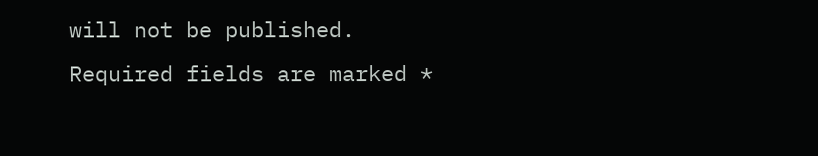will not be published. Required fields are marked *